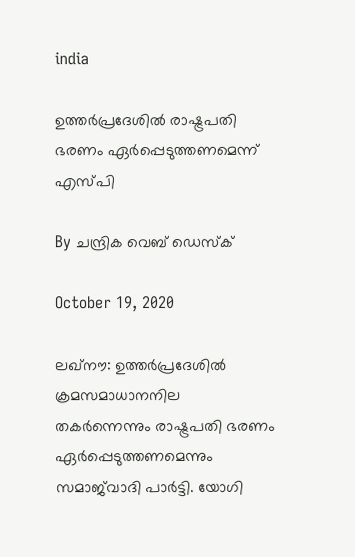india

ഉത്തര്‍പ്രദേശില്‍ രാഷ്ട്രപതി ഭരണം ഏര്‍പ്പെടുത്തണമെന്ന് എസ്പി

By ചന്ദ്രിക വെബ് ഡെസ്‌ക്‌

October 19, 2020

ലഖ്‌നൗ: ഉത്തര്‍പ്രദേശില്‍ ക്രമസമാധാനനില തകര്‍ന്നെന്നും രാഷ്ട്രപതി ഭരണം ഏര്‍പ്പെടുത്തണമെന്നും സമാജ്‌വാദി പാര്‍ട്ടി. യോഗി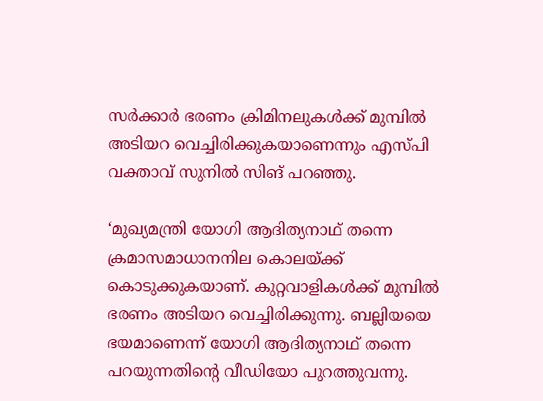സര്‍ക്കാര്‍ ഭരണം ക്രിമിനലുകള്‍ക്ക് മുമ്പില്‍ അടിയറ വെച്ചിരിക്കുകയാണെന്നും എസ്പി വക്താവ് സുനില്‍ സിങ് പറഞ്ഞു.

‘മുഖ്യമന്ത്രി യോഗി ആദിത്യനാഥ് തന്നെ ക്രമാസമാധാനനില കൊലയ്ക്ക് കൊടുക്കുകയാണ്. കുറ്റവാളികള്‍ക്ക് മുമ്പില്‍ ഭരണം അടിയറ വെച്ചിരിക്കുന്നു. ബല്ലിയയെ ഭയമാണെന്ന് യോഗി ആദിത്യനാഥ് തന്നെ പറയുന്നതിന്റെ വീഡിയോ പുറത്തുവന്നു.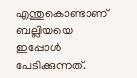എന്തുകൊണ്ടാണ് ബല്ലിയയെ ഇപ്പോള്‍ പേടിക്കുന്നത്.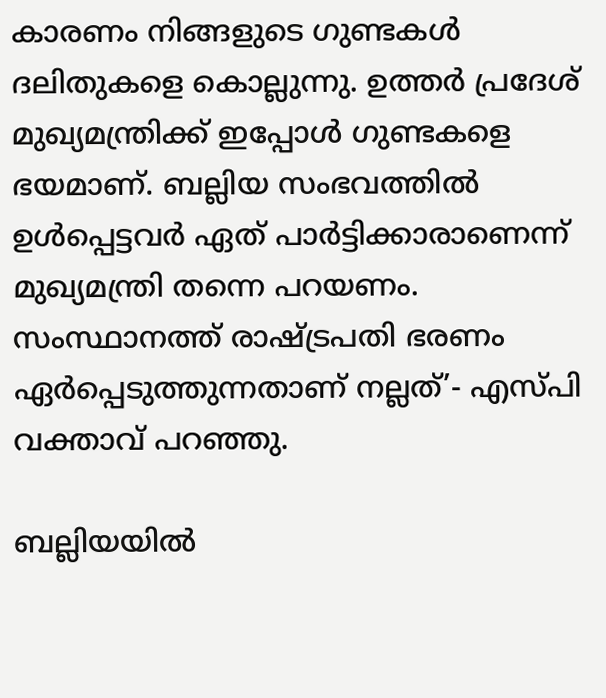കാരണം നിങ്ങളുടെ ഗുണ്ടകള്‍ ദലിതുകളെ കൊല്ലുന്നു. ഉത്തര്‍ പ്രദേശ് മുഖ്യമന്ത്രിക്ക് ഇപ്പോള്‍ ഗുണ്ടകളെ ഭയമാണ്. ബല്ലിയ സംഭവത്തില്‍ ഉള്‍പ്പെട്ടവര്‍ ഏത് പാര്‍ട്ടിക്കാരാണെന്ന് മുഖ്യമന്ത്രി തന്നെ പറയണം. സംസ്ഥാനത്ത് രാഷ്ട്രപതി ഭരണം ഏര്‍പ്പെടുത്തുന്നതാണ് നല്ലത്’- എസ്പി വക്താവ് പറഞ്ഞു.

ബല്ലിയയില്‍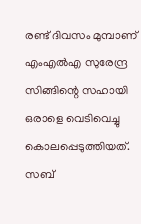രണ്ട് ദിവസം മുമ്പാണ് എംഎല്‍എ സുരേന്ദ്ര സിങ്ങിന്റെ സഹായി ഒരാളെ വെടിവെച്ചു കൊലപ്പെടുത്തിയത്. സബ്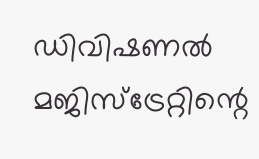ഡിവിഷണല്‍ മജിസ്‌ട്രേറ്റിന്റെ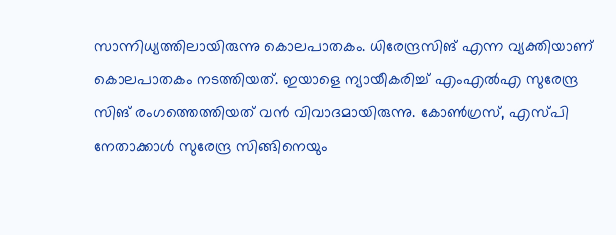സാന്നിധ്യത്തിലായിരുന്നു കൊലപാതകം. ധിരേന്ദ്രസിങ് എന്ന വ്യക്തിയാണ് കൊലപാതകം നടത്തിയത്. ഇയാളെ ന്യായീകരിച്ച് എംഎല്‍എ സുരേന്ദ്ര സിങ് രംഗത്തെത്തിയത് വന്‍ വിവാദമായിരുന്നു. കോണ്‍ഗ്രസ്, എസ്പി നേതാക്കാള്‍ സുരേന്ദ്ര സിങ്ങിനെയും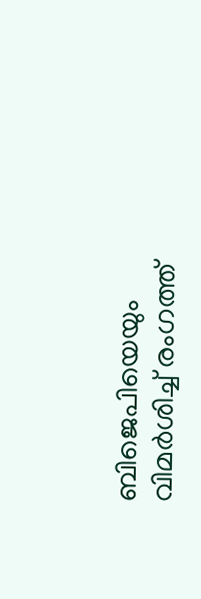ബിജെപിയെയും വിമര്‍ശിച്ച് രംഗത്ത്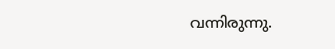വന്നിരുന്നു.